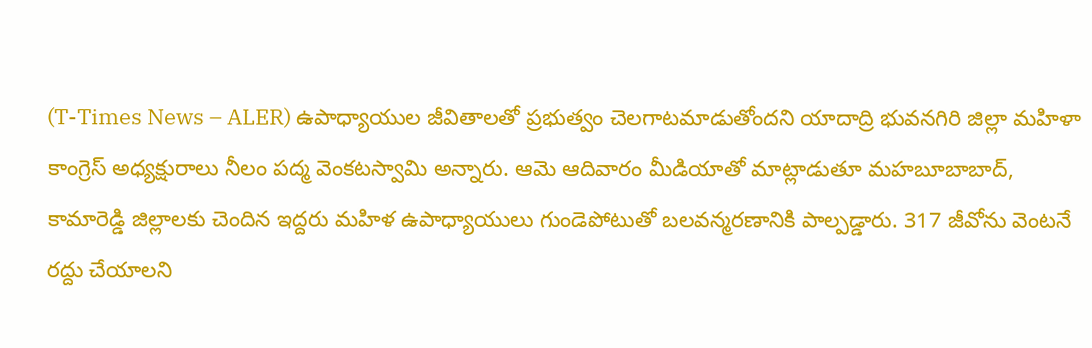(T-Times News – ALER) ఉపాధ్యాయుల జీవితాలతో ప్రభుత్వం చెలగాటమాడుతోందని యాదాద్రి భువనగిరి జిల్లా మహిళా కాంగ్రెస్ అధ్యక్షురాలు నీలం పద్మ వెంకటస్వామి అన్నారు. ఆమె ఆదివారం మీడియాతో మాట్లాడుతూ మహబూబాబాద్, కామారెడ్డి జిల్లాలకు చెందిన ఇద్దరు మహిళ ఉపాధ్యాయులు గుండెపోటుతో బలవన్మరణానికి పాల్పడ్డారు. 317 జీవోను వెంటనే రద్దు చేయాలని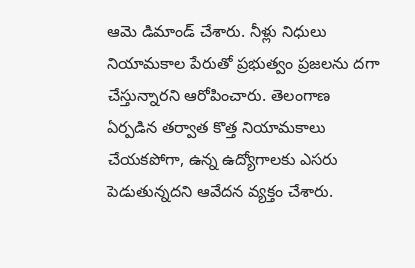ఆమె డిమాండ్ చేశారు. నీళ్లు నిధులు నియామకాల పేరుతో ప్రభుత్వం ప్రజలను దగా చేస్తున్నారని ఆరోపించారు. తెలంగాణ ఏర్పడిన తర్వాత కొత్త నియామకాలు చేయకపోగా, ఉన్న ఉద్యోగాలకు ఎసరు పెడుతున్నదని ఆవేదన వ్యక్తం చేశారు.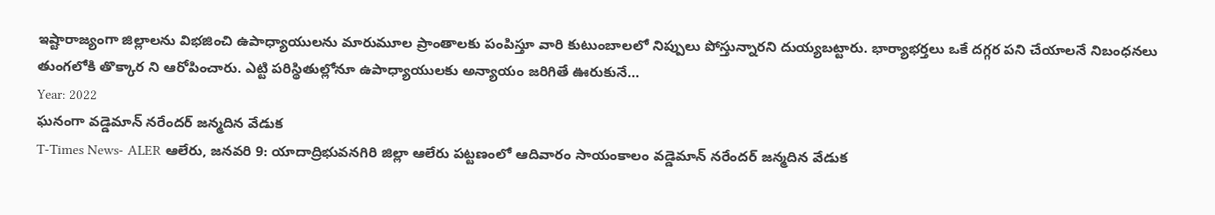ఇష్టారాజ్యంగా జిల్లాలను విభజించి ఉపాధ్యాయులను మారుమూల ప్రాంతాలకు పంపిస్తూ వారి కుటుంబాలలో నిప్పులు పోస్తున్నారని దుయ్యబట్టారు. భార్యాభర్తలు ఒకే దగ్గర పని చేయాలనే నిబంధనలు తుంగలోకి తొక్కార ని ఆరోపించారు. ఎట్టి పరిస్థితుల్లోనూ ఉపాధ్యాయులకు అన్యాయం జరిగితే ఊరుకునే…
Year: 2022
ఘనంగా వడ్డెమాన్ నరేందర్ జన్మదిన వేడుక
T-Times News- ALER ఆలేరు, జనవరి 9: యాదాద్రిభువనగిరి జిల్లా ఆలేరు పట్టణంలో ఆదివారం సాయంకాలం వడ్డెమాన్ నరేందర్ జన్మదిన వేడుక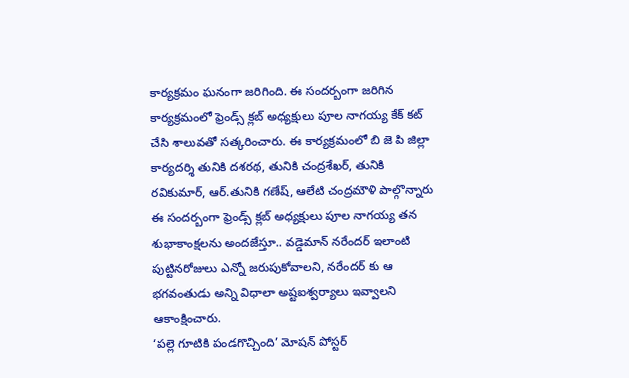కార్యక్రమం ఘనంగా జరిగింది. ఈ సందర్బంగా జరిగిన కార్యక్రమంలో ఫ్రెండ్స్ క్లబ్ అధ్యక్షులు పూల నాగయ్య కేక్ కట్ చేసి శాలువతో సత్కరించారు. ఈ కార్యక్రమంలో బి జె పి జిల్లా కార్యదర్శి తునికి దశరథ, తునికి చంద్రశేఖర్, తునికి రవికుమార్, ఆర్.తునికి గణేష్, ఆలేటి చంద్రమౌళి పాల్గొన్నారు ఈ సందర్బంగా ఫ్రెండ్స్ క్లబ్ అధ్యక్షులు పూల నాగయ్య తన శుభాకాంక్షలను అందజేస్తూ.. వడ్డెమాన్ నరేందర్ ఇలాంటి పుట్టినరోజులు ఎన్నో జరుపుకోవాలని, నరేందర్ కు ఆ భగవంతుడు అన్ని విధాలా అష్టఐశ్వర్యాలు ఇవ్వాలని ఆకాంక్షించారు.
‘పల్లె గూటికి పండగొచ్చింది’ మోషన్ పోస్టర్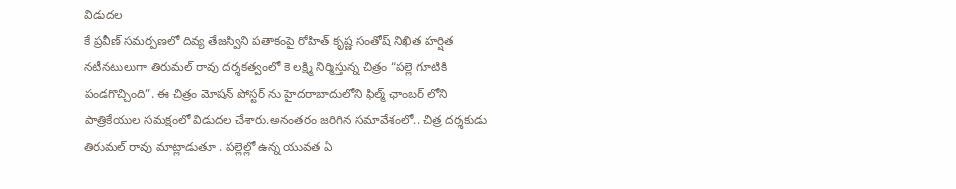విడుదల
కే ప్రవీణ్ సమర్పణలో దివ్య తేజస్విని పతాకంపై రోహిత్ కృష్ణ సంతోష్ నిఖిత హర్షిత నటీనటులుగా తిరుమల్ రావు దర్శకత్వంలో కె లక్ష్మి నిర్మిస్తున్న చిత్రం “పల్లె గూటికి పండగొచ్చింది”. ఈ చిత్రం మోషన్ పోస్టర్ ను హైదరాబాదులోని ఫిల్మ్ ఛాంబర్ లోని పాత్రికేయుల సమక్షంలో విడుదల చేశారు.అనంతరం జరిగిన సమావేశంలో.. చిత్ర దర్శకుడు తిరుమల్ రావు మాట్లాడుతూ . పల్లెల్లో ఉన్న యువత ఏ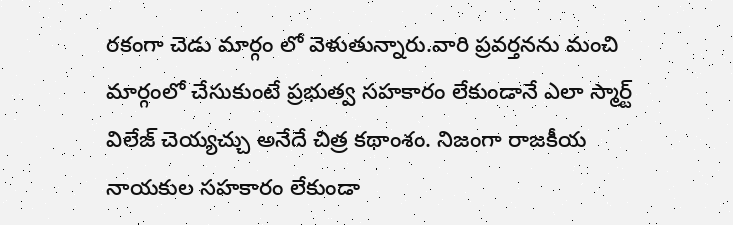రకంగా చెడు మార్గం లో వెళుతున్నారు.వారి ప్రవర్తనను మంచి మార్గంలో చేసుకుంటే ప్రభుత్వ సహకారం లేకుండానే ఎలా స్మార్ట్ విలేజ్ చెయ్యచ్చు అనేదే చిత్ర కథాంశం. నిజంగా రాజకీయ నాయకుల సహకారం లేకుండా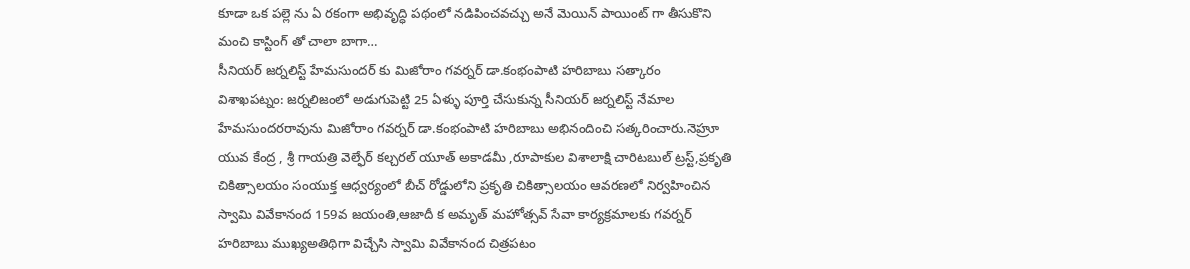కూడా ఒక పల్లె ను ఏ రకంగా అభివృద్ధి పథంలో నడిపించవచ్చు అనే మెయిన్ పాయింట్ గా తీసుకొని మంచి కాస్టింగ్ తో చాలా బాగా…
సీనియర్ జర్నలిస్ట్ హేమసుందర్ కు మిజోరాం గవర్నర్ డా.కంభంపాటి హరిబాబు సత్కారం
విశాఖపట్నం: జర్నలిజంలో అడుగుపెట్టి 25 ఏళ్ళు పూర్తి చేసుకున్న సీనియర్ జర్నలిస్ట్ నేమాల హేమసుందరరావును మిజోరాం గవర్నర్ డా.కంభంపాటి హరిబాబు అభినందించి సత్కరించారు.నెహ్రూ యువ కేంద్ర , శ్రీ గాయత్రి వెల్ఫేర్ కల్చరల్ యూత్ అకాడమీ ,రూపాకుల విశాలాక్షి చారిటబుల్ ట్రస్ట్,ప్రకృతి చికిత్సాలయం సంయుక్త ఆధ్వర్యంలో బీచ్ రోడ్డులోని ప్రకృతి చికిత్సాలయం ఆవరణలో నిర్వహించిన స్వామి వివేకానంద 159వ జయంతి,ఆజాదీ క అమృత్ మహోత్సవ్ సేవా కార్యక్రమాలకు గవర్నర్ హరిబాబు ముఖ్యఅతిథిగా విచ్చేసి స్వామి వివేకానంద చిత్రపటం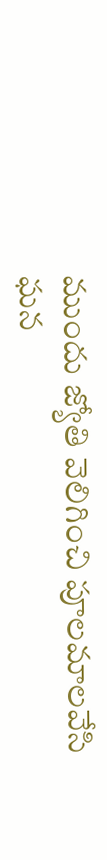ముందు జ్యోతి వెలిగించి పూలమాలవేసి ఘన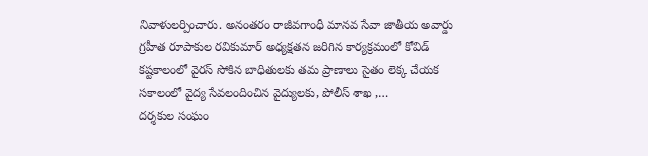నివాళులర్పించారు. అనంతరం రాజీవగాంధీ మానవ సేవా జాతీయ అవార్డు గ్రహీత రూపాకుల రవికుమార్ అధ్యక్షతన జరిగిన కార్యక్రమంలో కోవిడ్ కష్టకాలంలో వైరస్ సోకిన బాధితులకు తమ ప్రాణాలు సైతం లెక్క చేయక సకాలంలో వైద్య సేవలందించిన వైద్యులకు, పోలీస్ శాఖ ,…
దర్శకుల సంఘం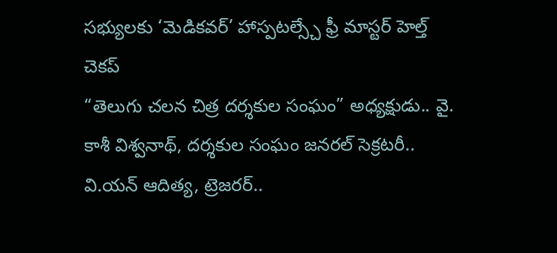సభ్యులకు ‘మెడికవర్’ హాస్పటల్స్చే ఫ్రీ మాస్టర్ హెల్త్ చెకప్
“తెలుగు చలన చిత్ర దర్శకుల సంఘం” అధ్యక్షుడు.. వై. కాశీ విశ్వనాథ్, దర్శకుల సంఘం జనరల్ సెక్రటరీ.. వి.యన్ ఆదిత్య, ట్రెజరర్..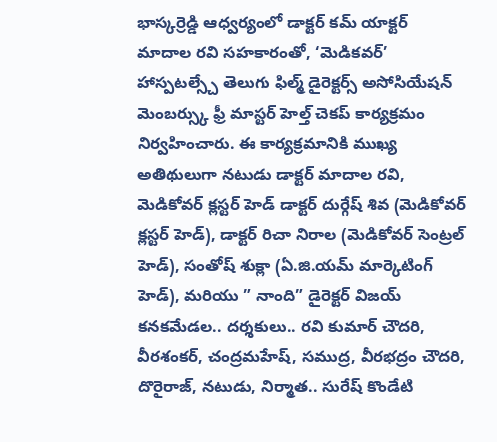భాస్కర్రెడ్డి ఆధ్వర్యంలో డాక్టర్ కమ్ యాక్టర్ మాదాల రవి సహకారంతో, ‘మెడికవర్’ హాస్పటల్స్చే తెలుగు ఫిల్మ్ డైరెక్టర్స్ అసోసియేషన్ మెంబర్స్కు ఫ్రీ మాస్టర్ హెల్త్ చెకప్ కార్యక్రమం నిర్వహించారు. ఈ కార్యక్రమానికి ముఖ్య అతిథులుగా నటుడు డాక్టర్ మాదాల రవి, మెడికోవర్ క్లస్టర్ హెడ్ డాక్టర్ దుర్గేష్ శివ (మెడికోవర్ క్లస్టర్ హెడ్), డాక్టర్ రిచా నిరాల (మెడికోవర్ సెంట్రల్ హెడ్), సంతోష్ శుక్లా (ఏ.జి.యమ్ మార్కెటింగ్ హెడ్), మరియు ” నాంది” డైరెక్టర్ విజయ్ కనకమేడల.. దర్శకులు.. రవి కుమార్ చౌదరి, వీరశంకర్, చంద్రమహేష్, సముద్ర, వీరభద్రం చౌదరి, దొరైరాజ్, నటుడు, నిర్మాత.. సురేష్ కొండేటి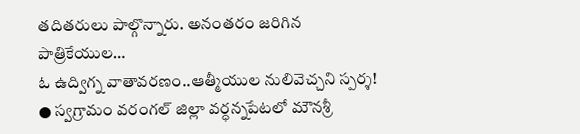తదితరులు పాల్గొన్నారు. అనంతరం జరిగిన పాత్రికేయుల…
ఓ ఉద్విగ్న వాతావరణం..ఆత్మీయుల నులివెచ్చని స్పర్శ!
● స్వగ్రామం వరంగల్ జిల్లా వర్ధన్నపేటలో మౌనశ్రీ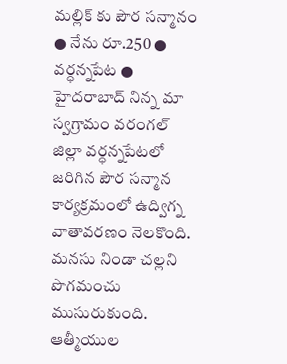మల్లిక్ కు పౌర సన్మానం ● నేను రూ.250 ● వర్ధన్నపేట ● హైదరాబాద్ నిన్న మా స్వగ్రామం వరంగల్ జిల్లా వర్ధన్నపేటలో జరిగిన పౌర సన్మాన కార్యక్రమంలో ఉద్విగ్న వాతావరణం నెలకొంది. మనసు నిండా చల్లని పొగమంచు ముసురుకుంది. ఆత్మీయుల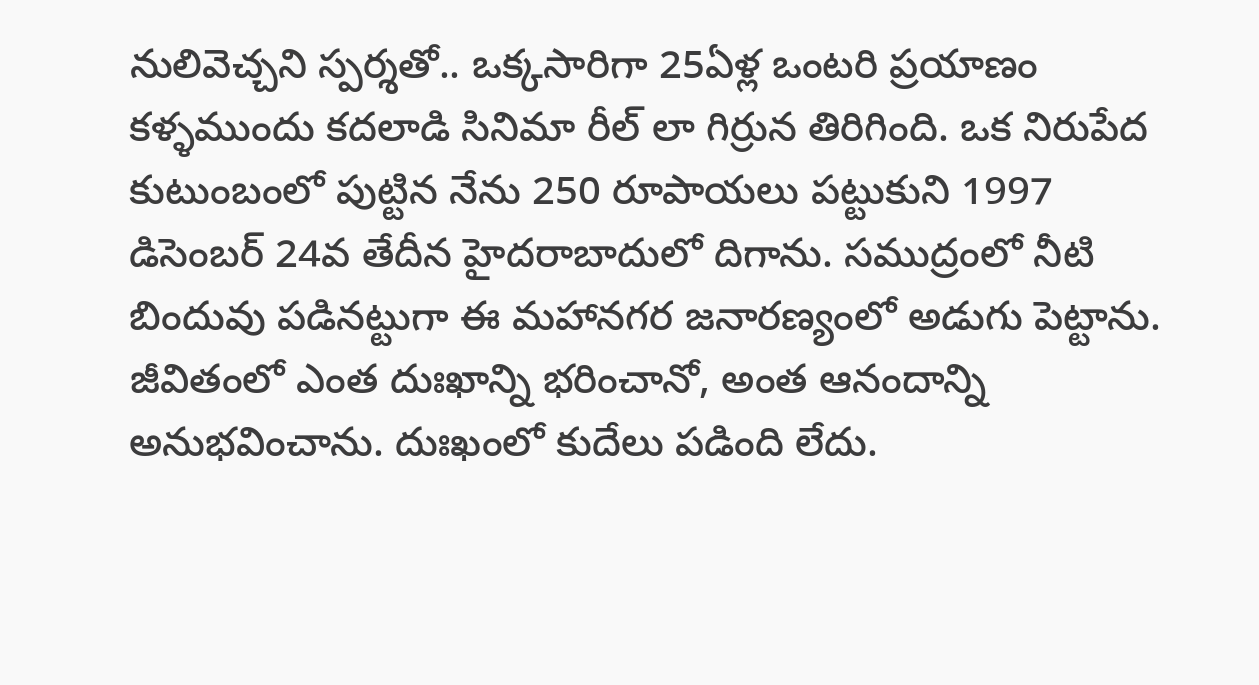నులివెచ్చని స్పర్శతో.. ఒక్కసారిగా 25ఏళ్ల ఒంటరి ప్రయాణం కళ్ళముందు కదలాడి సినిమా రీల్ లా గిర్రున తిరిగింది. ఒక నిరుపేద కుటుంబంలో పుట్టిన నేను 250 రూపాయలు పట్టుకుని 1997 డిసెంబర్ 24వ తేదీన హైదరాబాదులో దిగాను. సముద్రంలో నీటి బిందువు పడినట్టుగా ఈ మహానగర జనారణ్యంలో అడుగు పెట్టాను. జీవితంలో ఎంత దుఃఖాన్ని భరించానో, అంత ఆనందాన్ని అనుభవించాను. దుఃఖంలో కుదేలు పడింది లేదు.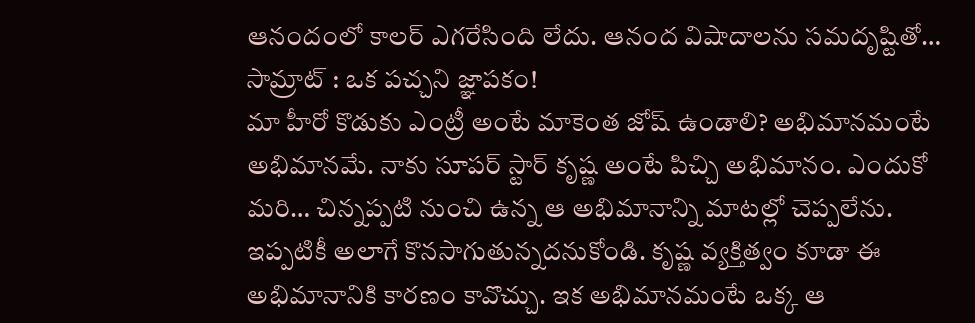ఆనందంలో కాలర్ ఎగరేసింది లేదు. ఆనంద విషాదాలను సమదృష్టితో…
సామ్రాట్ : ఒక పచ్చని జ్ఞాపకం!
మా హీరో కొడుకు ఎంట్రీ అంటే మాకెంత జోష్ ఉండాలి? అభిమానమంటే అభిమానమే. నాకు సూపర్ స్టార్ కృష్ణ అంటే పిచ్చి అభిమానం. ఎందుకో మరి… చిన్నప్పటి నుంచి ఉన్న ఆ అభిమానాన్ని మాటల్లో చెప్పలేను. ఇప్పటికీ అలాగే కొనసాగుతున్నదనుకోండి. కృష్ణ వ్యక్తిత్వం కూడా ఈ అభిమానానికి కారణం కావొచ్చు. ఇక అభిమానమంటే ఒక్క ఆ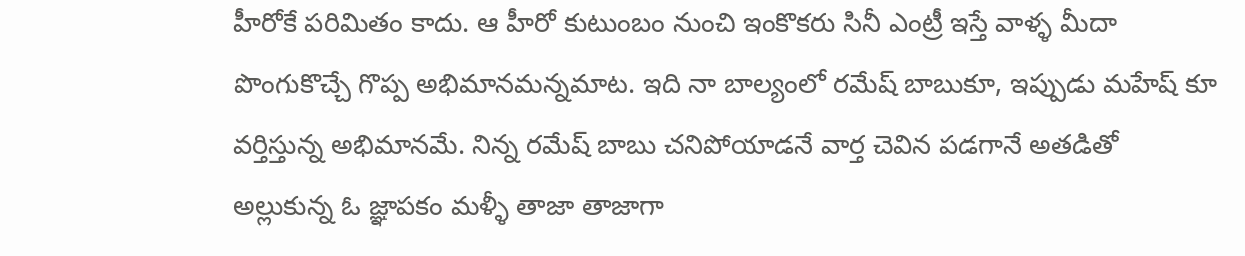హీరోకే పరిమితం కాదు. ఆ హీరో కుటుంబం నుంచి ఇంకొకరు సినీ ఎంట్రీ ఇస్తే వాళ్ళ మీదా పొంగుకొచ్చే గొప్ప అభిమానమన్నమాట. ఇది నా బాల్యంలో రమేష్ బాబుకూ, ఇప్పుడు మహేష్ కూ వర్తిస్తున్న అభిమానమే. నిన్న రమేష్ బాబు చనిపోయాడనే వార్త చెవిన పడగానే అతడితో అల్లుకున్న ఓ జ్ఞాపకం మళ్ళీ తాజా తాజాగా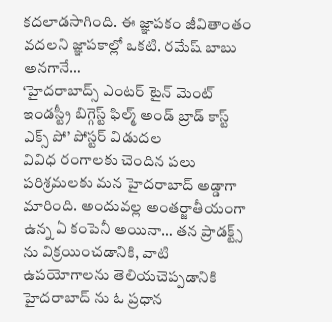కదలాడసాగింది. ఈ జ్ఞాపకం జీవితాంతం వదలని జ్ఞాపకాల్లో ఒకటి. రమేష్ బాబు అనగానే…
‘హైదరాబాద్స్ ఎంటర్ టైన్ మెంట్ ఇండస్ట్రీ బిగ్గెస్ట్ ఫిల్మ్ అండ్ బ్రాడ్ కాస్ట్ ఎక్స్ పో’ పోస్టర్ విడుదల
వివిధ రంగాలకు చెందిన పలు పరిశ్రమలకు మన హైదరాబాద్ అడ్డాగా మారింది. అందువల్ల అంతర్జాతీయంగా ఉన్న ఏ కంపెనీ అయినా… తన ప్రాడక్ట్స్ ను విక్రయించడానికి, వాటి ఉపయోగాలను తెలియచెప్పడానికి హైదరాబాద్ ను ఓ ప్రధాన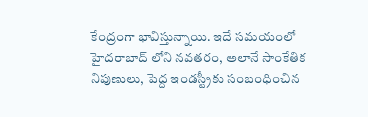కేంద్రంగా భావిస్తున్నాయి. ఇదే సమయంలో హైదరాబాద్ లోని నవతరం, అలానే సాంకేతిక నిపుణులు, పెద్ద ఇండస్ట్రీకు సంబంధించిన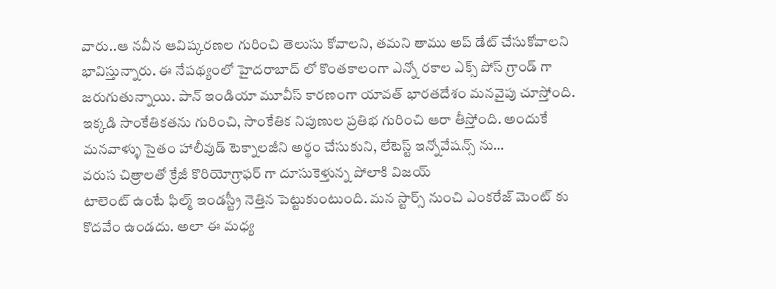వారు..ఆ నవీన ఆవిష్కరణల గురించి తెలుసు కోవాలని, తమని తాము అప్ డేట్ చేసుకోవాలని భావిస్తున్నారు. ఈ నేపథ్యంలో హైదరాబాద్ లో కొంతకాలంగా ఎన్నో రకాల ఎక్స్ పోస్ గ్రాండ్ గా జరుగుతున్నాయి. పాన్ ఇండియా మూవీస్ కారణంగా యావత్ భారతదేశం మనవైపు చూస్తోంది. ఇక్కడి సాంకేతికతను గురించి, సాంకేతిక నిపుణుల ప్రతిభ గురించి ఆరా తీస్తోంది. అందుకే మనవాళ్ళు సైతం హాలీవుడ్ టెక్నాలజీని అర్థం చేసుకుని, లేటెస్ట్ ఇన్నోవేషన్స్ ను…
వరుస చిత్రాలతో క్రేజీ కొరియోగ్రాఫర్ గా దూసుకెళ్తున్న పోలాకి విజయ్
టాలెంట్ ఉంటే ఫిల్మ్ ఇండస్ట్రీ నెత్తిన పెట్టుకుంటుంది. మన స్టార్స్ నుంచి ఎంకరేజ్ మెంట్ కు కొదవేం ఉండదు. అలా ఈ మధ్య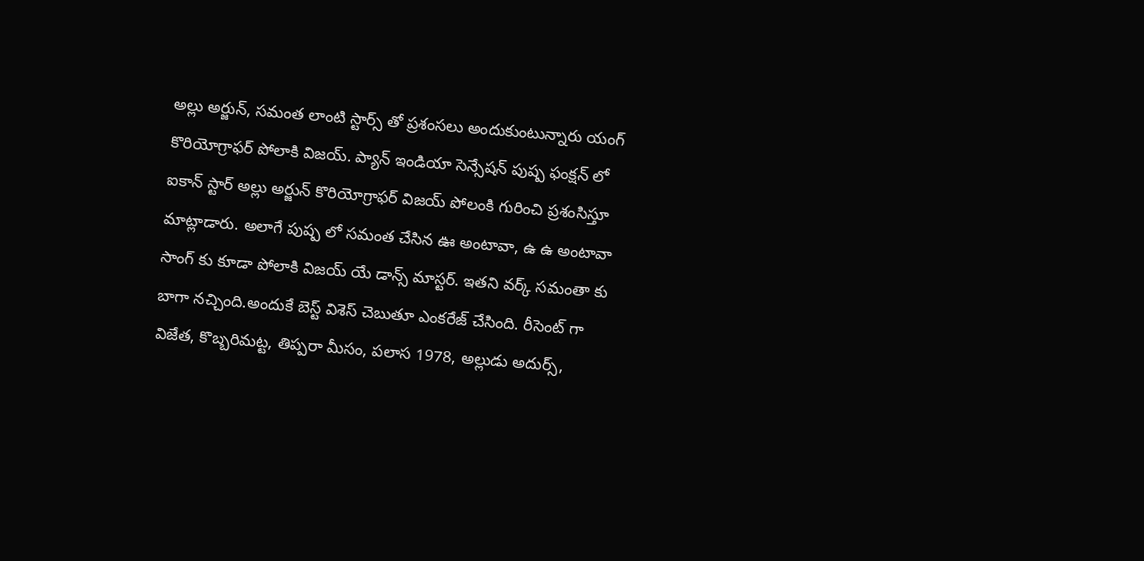అల్లు అర్జున్, సమంత లాంటి స్టార్స్ తో ప్రశంసలు అందుకుంటున్నారు యంగ్ కొరియోగ్రాఫర్ పోలాకి విజయ్. ప్యాన్ ఇండియా సెన్సేషన్ పుష్ప ఫంక్షన్ లో ఐకాన్ స్టార్ అల్లు అర్జున్ కొరియోగ్రాఫర్ విజయ్ పోలంకి గురించి ప్రశంసిస్తూ మాట్లాడారు. అలాగే పుష్ప లో సమంత చేసిన ఊ అంటావా, ఉ ఉ అంటావా సాంగ్ కు కూడా పోలాకి విజయ్ యే డాన్స్ మాస్టర్. ఇతని వర్క్ సమంతా కు బాగా నచ్చింది.అందుకే బెస్ట్ విశెస్ చెబుతూ ఎంకరేజ్ చేసింది. రీసెంట్ గా విజేత, కొబ్బరిమట్ట, తిప్పరా మీసం, పలాస 1978, అల్లుడు అదుర్స్,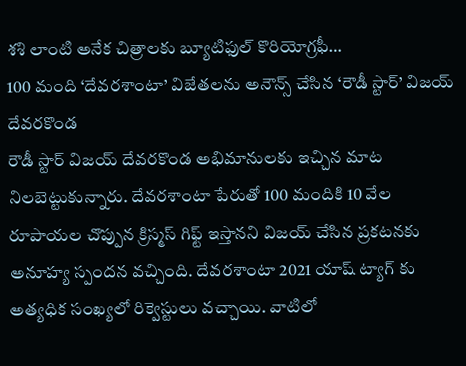శశి లాంటి అనేక చిత్రాలకు బ్యూటిఫుల్ కొరియోగ్రఫీ…
100 మంది ‘దేవరశాంటా’ విజేతలను అనౌన్స్ చేసిన ‘రౌడీ స్టార్’ విజయ్ దేవరకొండ
రౌడీ స్టార్ విజయ్ దేవరకొండ అభిమానులకు ఇచ్చిన మాట నిలబెట్టుకున్నారు. దేవరశాంటా పేరుతో 100 మందికి 10 వేల రూపాయల చొప్పున క్రిస్మస్ గిఫ్ట్ ఇస్తానని విజయ్ చేసిన ప్రకటనకు అనూహ్య స్పందన వచ్చింది. దేవరశాంటా 2021 యాష్ ట్యాగ్ కు అత్యధిక సంఖ్యలో రిక్వెస్టులు వచ్చాయి. వాటిలో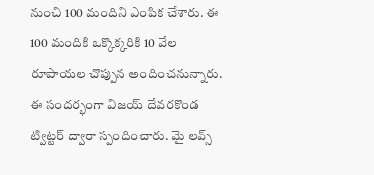నుంచి 100 మందిని ఎంపిక చేశారు. ఈ 100 మందికి ఒక్కొక్కరికి 10 వేల రూపాయల చొప్పున అందించనున్నారు. ఈ సందర్భంగా విజయ్ దేవరకొండ ట్విట్టర్ ద్వారా స్పందించారు. మై లవ్స్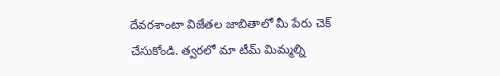దేవరశాంటా విజేతల జాబితాలో మీ పేరు చెక్ చేసుకోండి. త్వరలో మా టీమ్ మిమ్మల్ని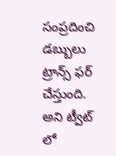సంప్రదించి డబ్బులు ట్రాన్స్ ఫర్ చేస్తుంది. అని ట్వీట్ లో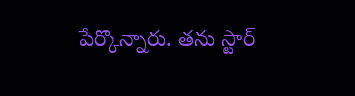పేర్కొన్నారు. తను స్టార్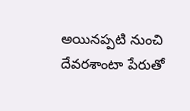అయినప్పటి నుంచి దేవరశాంటా పేరుతో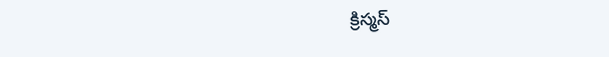క్రిస్మస్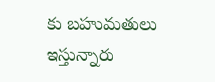కు బహుమతులు ఇస్తున్నారు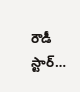రౌడీ స్టార్…